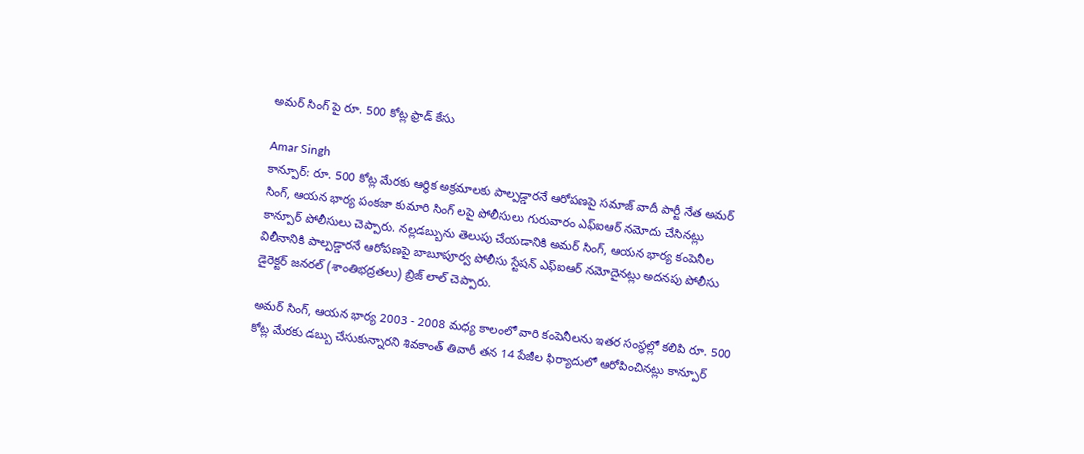అమర్ సింగ్ పై రూ. 500 కోట్ల ఫ్రాడ్ కేసు

Amar Singh
కాన్పూర్: రూ. 500 కోట్ల మేరకు ఆర్థిక అక్రమాలకు పాల్పడ్డారనే ఆరోపణపై సమాజ్ వాదీ పార్టీ నేత అమర్ సింగ్, ఆయన భార్య పంకజా కుమారి సింగ్ లపై పోలీసులు గురువారం ఎఫ్ఐఆర్ నమోదు చేసినట్లు కాన్పూర్ పోలీసులు చెప్పారు. నల్లడబ్బును తెలుపు చేయడానికి అమర్ సింగ్, ఆయన భార్య కంపెనీల విలీనానికి పాల్పడ్డారనే ఆరోపణపై బాబూపూర్వ పోలీసు స్టేషన్ ఎఫ్ఐఆర్ నమోదైనట్లు అదనపు పోలీసు డైరెక్టర్ జనరల్ (శాంతిభద్రతలు) బ్రిజ్ లాల్ చెప్పారు.

అమర్ సింగ్, ఆయన భార్య 2003 - 2008 మధ్య కాలంలో వారి కంపెనీలను ఇతర సంస్థల్లో కలిపి రూ. 500 కోట్ల మేరకు డబ్బు చేసుకున్నారని శివకాంత్ తివారీ తన 14 పేజీల ఫిర్యాదులో ఆరోపించినట్లు కాన్పూర్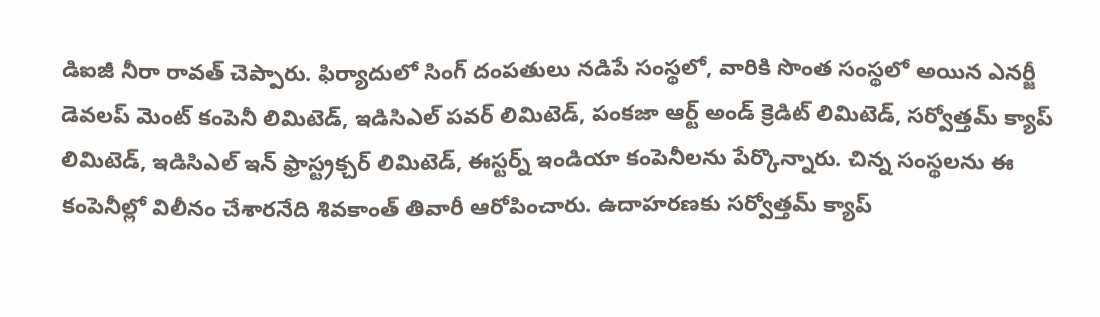డిఐజీ నీరా రావత్ చెప్పారు. ఫిర్యాదులో సింగ్ దంపతులు నడిపే సంస్థలో, వారికి సొంత సంస్థలో అయిన ఎనర్జీ డెవలప్ మెంట్ కంపెనీ లిమిటెడ్, ఇడిసిఎల్ పవర్ లిమిటెడ్, పంకజా ఆర్ట్ అండ్ క్రెడిట్ లిమిటెడ్, సర్వోత్తమ్ క్యాప్ లిమిటెడ్, ఇడిసిఎల్ ఇన్ ఫ్రాస్ట్రక్చర్ లిమిటెడ్, ఈస్టర్న్ ఇండియా కంపెనీలను పేర్కొన్నారు. చిన్న సంస్థలను ఈ కంపెనీల్లో విలీనం చేశారనేది శివకాంత్ తివారీ ఆరోపించారు. ఉదాహరణకు సర్వోత్తమ్ క్యాప్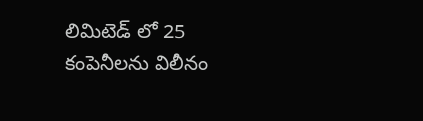లిమిటెడ్ లో 25 కంపెనీలను విలీనం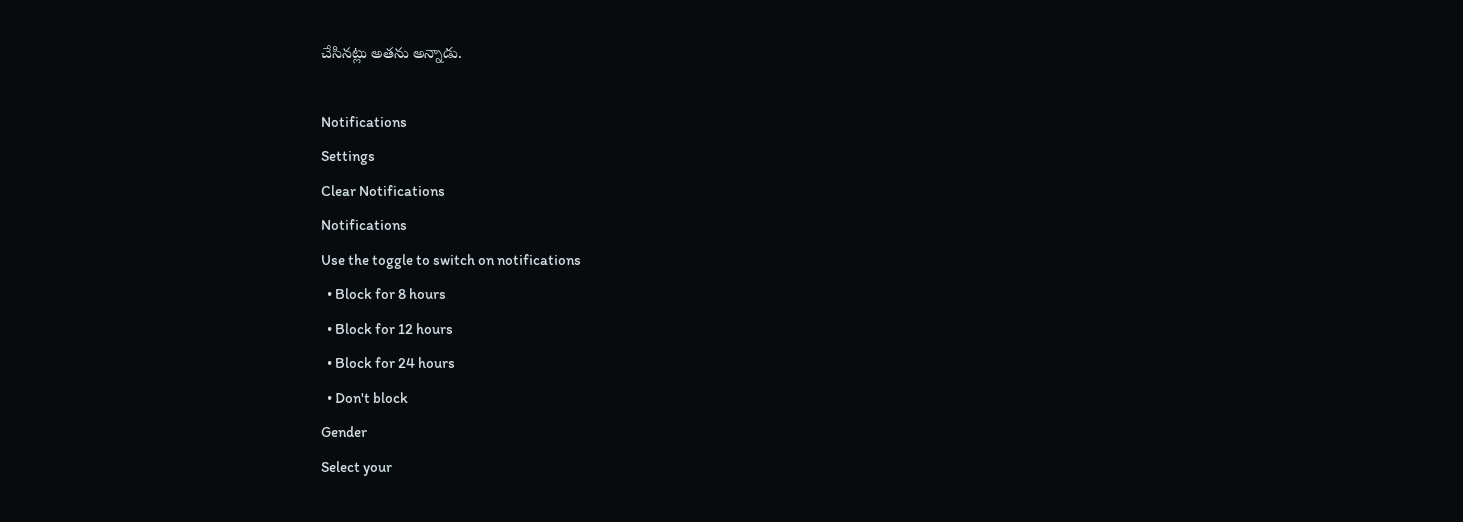చేసినట్లు అతను అన్నాడు.

Notifications
Settings
Clear Notifications
Notifications
Use the toggle to switch on notifications
  • Block for 8 hours
  • Block for 12 hours
  • Block for 24 hours
  • Don't block
Gender
Select your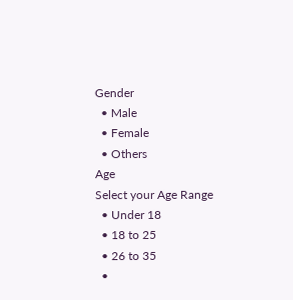Gender
  • Male
  • Female
  • Others
Age
Select your Age Range
  • Under 18
  • 18 to 25
  • 26 to 35
  •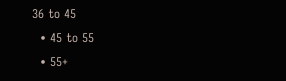36 to 45
  • 45 to 55
  • 55+